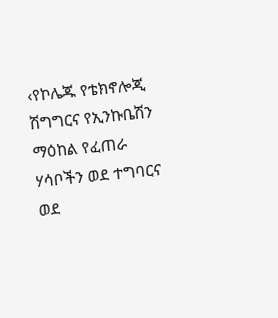‹የኮሌጁ የቴክኖሎጂ ሽግግርና የኢንኩቤሽን ማዕከል የፈጠራ ሃሳቦችን ወደ ተግባርና ወደ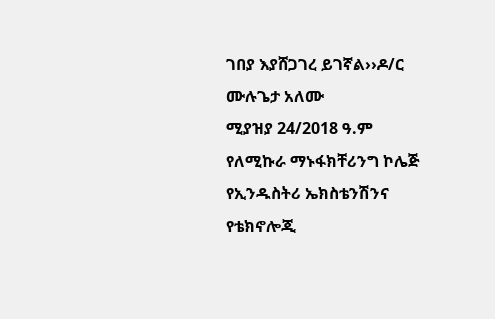ገበያ እያሸጋገረ ይገኛል››ዶ/ር ሙሉጌታ አለሙ
ሚያዝያ 24/2018 ዓ.ም
የለሚኩራ ማኑፋክቸሪንግ ኮሌጅ የኢንዱስትሪ ኤክስቴንሽንና የቴክኖሎጂ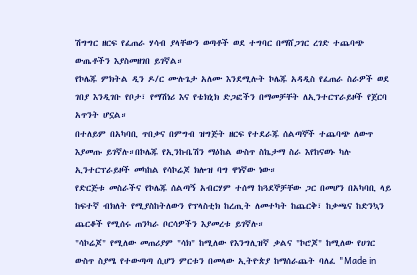ሽግግር ዘርፍ የፈጠራ ሃሳብ ያላቸውን ወጣቶች ወደ ተግባር በማሸጋገር ረገድ ተጨባጭ ውጤቶችን እያስመዘገበ ይገኛል።
የኮሌጁ ምክትል ዲን ዶ/ር ሙሉጌታ አለሙ እንደሚሉት ኮሌጁ አዳዲስ የፈጠራ ስራዎች ወደ ገበያ እንዲገቡ የቦታ፣ የማሽነሪ እና የቴክኒክ ድጋፎችን በማመቻቸት ለኢንተርፕራይዞች የጀርባ አጥንት ሆኗል።
በተለይም በአካባቢ ጥበቃና በምግብ ዝግጅት ዘርፍ የተደራጁ ሰልጣኞች ተጨባጭ ለውጥ እያመጡ ይገኛሉ።በኮሌጁ የኢንኩቤሽን ማዕከል ውስጥ ስኬታማ ስራ እየከናወኑ ካሉ ኢንተርፕራይዞች መካከል የሳኮሬጆ ክሎዝ ባግ ዋነኛው ነው።
የድርጅቱ መስራችና የኮሌጁ ሰልጣኝ አብርሃም ተሰማ ከጓደኞቻቸው ጋር በመሆን በአካባቢ ላይ ከፍተኛ ብክለት የሚያስከትለውን የፕላስቲክ ከረጢት ለመተካት ከጨርቅ፣ ከቃጫና ከድንኳን ጨርቆች የሚሰሩ ጠንካራ ቦርሳዎችን እያመረቱ ይገኛሉ።
"ሳኮሬጆ" የሚለው መጠሪያም "ሳክ" ከሚለው የእንግሊዝኛ ቃልና "ኮሮጆ" ከሚለው የሀገር ውስጥ ስያሜ የተውጣጣ ሲሆን ምርቱን በመላው ኢትዮጵያ ከማሰራጨት ባለፈ "Made in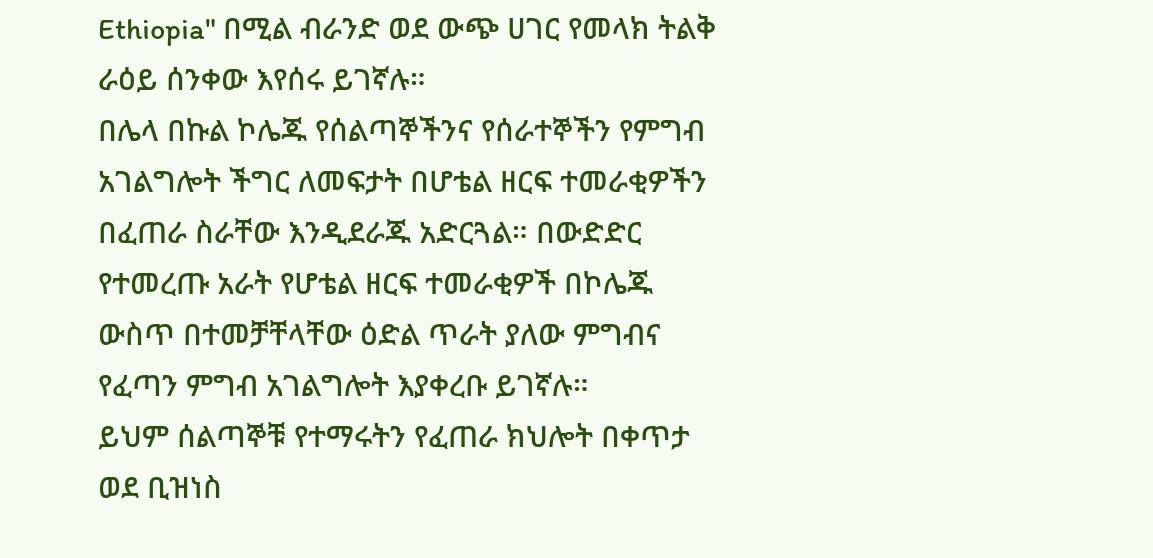Ethiopia" በሚል ብራንድ ወደ ውጭ ሀገር የመላክ ትልቅ ራዕይ ሰንቀው እየሰሩ ይገኛሉ።
በሌላ በኩል ኮሌጁ የሰልጣኞችንና የሰራተኞችን የምግብ አገልግሎት ችግር ለመፍታት በሆቴል ዘርፍ ተመራቂዎችን በፈጠራ ስራቸው እንዲደራጁ አድርጓል። በውድድር የተመረጡ አራት የሆቴል ዘርፍ ተመራቂዎች በኮሌጁ ውስጥ በተመቻቸላቸው ዕድል ጥራት ያለው ምግብና የፈጣን ምግብ አገልግሎት እያቀረቡ ይገኛሉ።
ይህም ሰልጣኞቹ የተማሩትን የፈጠራ ክህሎት በቀጥታ ወደ ቢዝነስ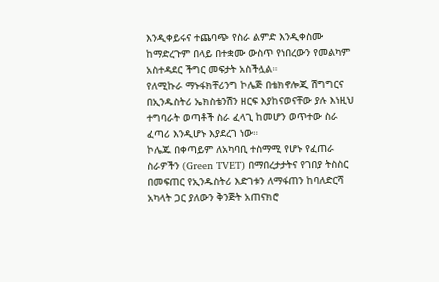እንዲቀይሩና ተጨባጭ የስራ ልምድ እንዲቀስሙ ከማድረጉም በላይ በተቋሙ ውስጥ የነበረውን የመልካም አስተዳደር ችግር መፍታት አስችሏል።
የለሚኩራ ማኑፋክቸሪንግ ኮሌጅ በቴክኖሎጂ ሽግግርና በኢንዱስትሪ ኤክስቴንሽን ዘርፍ እያከናወናቸው ያሉ እነዚህ ተግባራት ወጣቶች ስራ ፈላጊ ከመሆን ወጥተው ስራ ፈጣሪ እንዲሆኑ እያደረገ ነው።
ኮሌጁ በቀጣይም ለአካባቢ ተስማሚ የሆኑ የፈጠራ ስራዎችን (Green TVET) በማበረታታትና የገበያ ትስስር በመፍጠር የኢንዱስትሪ እድገቱን ለማፋጠን ከባለድርሻ አካላት ጋር ያለውን ቅንጅት አጠናክሮ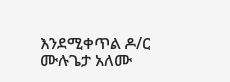እንደሚቀጥል ዶ/ር ሙሉጌታ አለሙ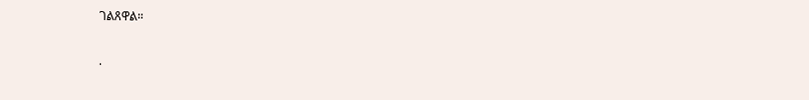ገልጸዋል።

.